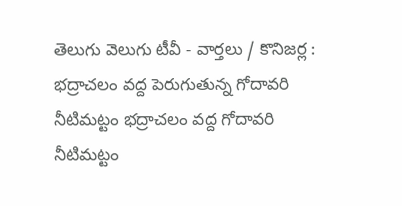తెలుగు వెలుగు టీవీ - వార్తలు / కొనిజర్ల : భద్రాచలం వద్ద పెరుగుతున్న గోదావరి నీటిమట్టం భద్రాచలం వద్ద గోదావరి నీటిమట్టం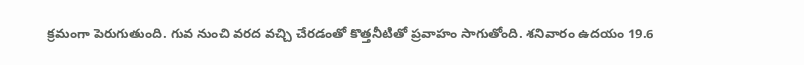క్రమంగా పెరుగుతుంది. గువ నుంచి వరద వచ్చి చేరడంతో కొత్తనీటితో ప్రవాహం సాగుతోంది. శనివారం ఉదయం 19.6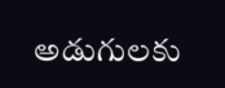అడుగులకు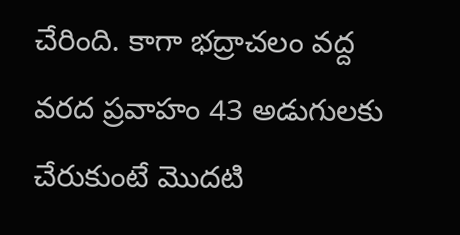చేరింది. కాగా భద్రాచలం వద్ద వరద ప్రవాహం 43 అడుగులకు చేరుకుంటే మొదటి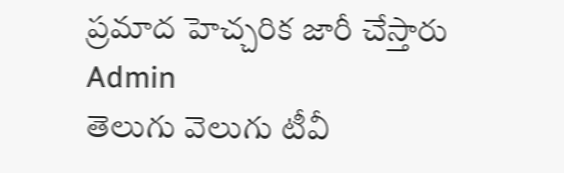ప్రమాద హెచ్చరిక జారీ చేస్తారు
Admin
తెలుగు వెలుగు టీవీ